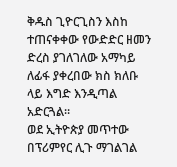ቅዱስ ጊዮርጊስን እስከ ተጠናቀቀው የውድድር ዘመን ድረስ ያገለገለው አማካይ ለፊፋ ያቀረበው ክስ ክለቡ ላይ እግድ እንዲጣል አድርጓል።
ወደ ኢትዮጵያ መጥተው በፕሪምየር ሊጉ ማገልገል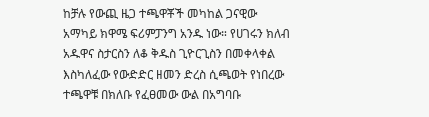ከቻሉ የውጪ ዜጋ ተጫዋቾች መካከል ጋናዊው አማካይ ክዋሜ ፍሪምፓንግ አንዱ ነው። የሀገሩን ክለብ አዱዋና ስታርስን ለቆ ቅዱስ ጊዮርጊስን በመቀላቀል እስካለፈው የውድድር ዘመን ድረስ ሲጫወት የነበረው ተጫዋቹ በክለቡ የፈፀመው ውል በአግባቡ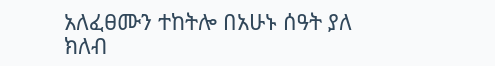አለፈፀሙን ተከትሎ በአሁኑ ሰዓት ያለ ክለብ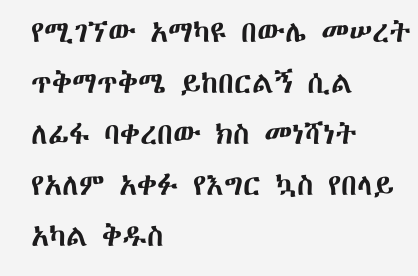የሚገኘው አማካዩ በውሌ መሠረት ጥቅማጥቅሜ ይከበርልኝ ሲል ለፊፋ ባቀረበው ክስ መነሻነት የአለም አቀፉ የእግር ኳስ የበላይ አካል ቅዱስ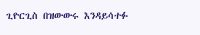ጊዮርጊስ በዝውውሩ እንዳይሳተፉ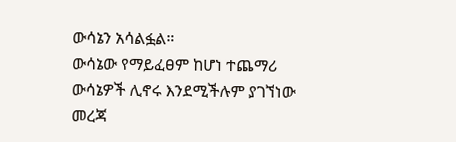ውሳኔን አሳልፏል።
ውሳኔው የማይፈፀም ከሆነ ተጨማሪ ውሳኔዎች ሊኖሩ እንደሚችሉም ያገኘነው መረጃ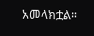አመላክቷል።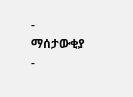- ማሰታውቂያ -